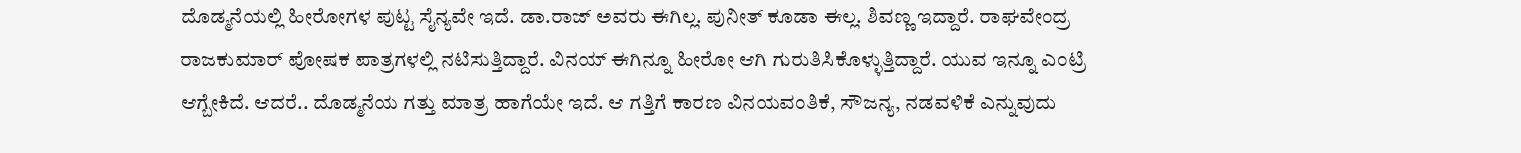ದೊಡ್ಮನೆಯಲ್ಲಿ ಹೀರೋಗಳ ಪುಟ್ಟ ಸೈನ್ಯವೇ ಇದೆ. ಡಾ.ರಾಜ್ ಅವರು ಈಗಿಲ್ಲ. ಪುನೀತ್ ಕೂಡಾ ಈಲ್ಲ. ಶಿವಣ್ಣ ಇದ್ದಾರೆ. ರಾಘವೇಂದ್ರ ರಾಜಕುಮಾರ್ ಪೋಷಕ ಪಾತ್ರಗಳಲ್ಲಿ ನಟಿಸುತ್ತಿದ್ದಾರೆ. ವಿನಯ್ ಈಗಿನ್ನೂ ಹೀರೋ ಆಗಿ ಗುರುತಿಸಿಕೊಳ್ಳುತ್ತಿದ್ದಾರೆ. ಯುವ ಇನ್ನೂ ಎಂಟ್ರಿ ಆಗ್ಬೇಕಿದೆ. ಆದರೆ.. ದೊಡ್ಮನೆಯ ಗತ್ತು ಮಾತ್ರ ಹಾಗೆಯೇ ಇದೆ. ಆ ಗತ್ತಿಗೆ ಕಾರಣ ವಿನಯವಂತಿಕೆ, ಸೌಜನ್ಯ, ನಡವಳಿಕೆ ಎನ್ನುವುದು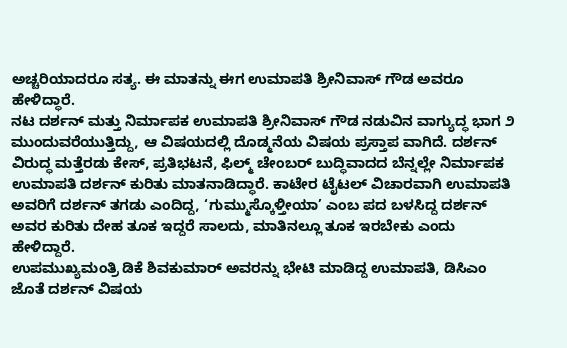ಅಚ್ಚರಿಯಾದರೂ ಸತ್ಯ. ಈ ಮಾತನ್ನು ಈಗ ಉಮಾಪತಿ ಶ್ರೀನಿವಾಸ್ ಗೌಡ ಅವರೂ ಹೇಳಿದ್ಧಾರೆ.
ನಟ ದರ್ಶನ್ ಮತ್ತು ನಿರ್ಮಾಪಕ ಉಮಾಪತಿ ಶ್ರೀನಿವಾಸ್ ಗೌಡ ನಡುವಿನ ವಾಗ್ಯುದ್ಧ ಭಾಗ ೨ ಮುಂದುವರೆಯುತ್ತಿದ್ದು, ಆ ವಿಷಯದಲ್ಲಿ ದೊಡ್ಮನೆಯ ವಿಷಯ ಪ್ರಸ್ತಾಪ ವಾಗಿದೆ. ದರ್ಶನ್ ವಿರುದ್ಧ ಮತ್ತೆರಡು ಕೇಸ್, ಪ್ರತಿಭಟನೆ, ಫಿಲ್ಮ್ ಚೇಂಬರ್ ಬುದ್ಧಿವಾದದ ಬೆನ್ನಲ್ಲೇ ನಿರ್ಮಾಪಕ ಉಮಾಪತಿ ದರ್ಶನ್ ಕುರಿತು ಮಾತನಾಡಿದ್ಧಾರೆ. ಕಾಟೇರ ಟೈಟಲ್ ವಿಚಾರವಾಗಿ ಉಮಾಪತಿ ಅವರಿಗೆ ದರ್ಶನ್ ತಗಡು ಎಂದಿದ್ದ, ‘ಗುಮ್ಮುಸ್ಕೊಳ್ತೀಯಾ’ ಎಂಬ ಪದ ಬಳಸಿದ್ದ ದರ್ಶನ್ ಅವರ ಕುರಿತು ದೇಹ ತೂಕ ಇದ್ದರೆ ಸಾಲದು, ಮಾತಿನಲ್ಲೂ ತೂಕ ಇರಬೇಕು ಎಂದು ಹೇಳಿದ್ದಾರೆ.
ಉಪಮುಖ್ಯಮಂತ್ರಿ ಡಿಕೆ ಶಿವಕುಮಾರ್ ಅವರನ್ನು ಭೇಟಿ ಮಾಡಿದ್ದ ಉಮಾಪತಿ, ಡಿಸಿಎಂ ಜೊತೆ ದರ್ಶನ್ ವಿಷಯ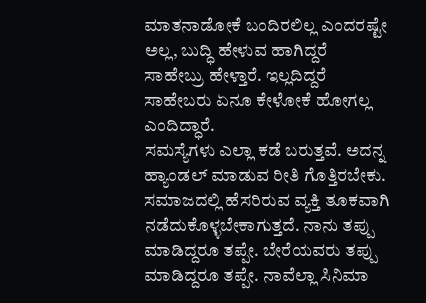ಮಾತನಾಡೋಕೆ ಬಂದಿರಲಿಲ್ಲ ಎಂದರಷ್ಟೇ ಅಲ್ಲ, ಬುದ್ಧಿ ಹೇಳುವ ಹಾಗಿದ್ದರೆ ಸಾಹೇಬ್ರು ಹೇಳ್ತಾರೆ. ಇಲ್ಲದಿದ್ದರೆ ಸಾಹೇಬರು ಏನೂ ಕೇಳೋಕೆ ಹೋಗಲ್ಲ ಎಂದಿದ್ಧಾರೆ.
ಸಮಸ್ಯೆಗಳು ಎಲ್ಲಾ ಕಡೆ ಬರುತ್ತವೆ. ಅದನ್ನ ಹ್ಯಾಂಡಲ್ ಮಾಡುವ ರೀತಿ ಗೊತ್ತಿರಬೇಕು. ಸಮಾಜದಲ್ಲಿ ಹೆಸರಿರುವ ವ್ಯಕ್ತಿ ತೂಕವಾಗಿ ನಡೆದುಕೊಳ್ಳಬೇಕಾಗುತ್ತದೆ. ನಾನು ತಪ್ಪು ಮಾಡಿದ್ದರೂ ತಪ್ಪೇ. ಬೇರೆಯವರು ತಪ್ಪು ಮಾಡಿದ್ದರೂ ತಪ್ಪೇ. ನಾವೆಲ್ಲಾ ಸಿನಿಮಾ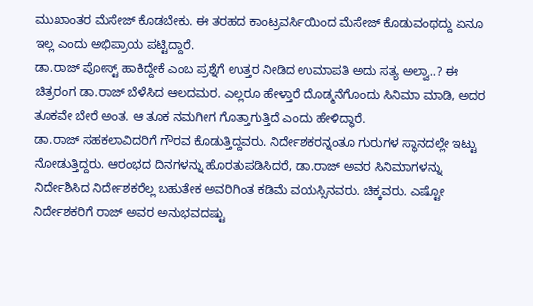ಮುಖಾಂತರ ಮೆಸೇಜ್ ಕೊಡಬೇಕು. ಈ ತರಹದ ಕಾಂಟ್ರವರ್ಸಿಯಿಂದ ಮೆಸೇಜ್ ಕೊಡುವಂಥದ್ದು ಏನೂ ಇಲ್ಲ ಎಂದು ಅಭಿಪ್ರಾಯ ಪಟ್ಟಿದ್ದಾರೆ.
ಡಾ.ರಾಜ್ ಪೋಸ್ಟ್ ಹಾಕಿದ್ದೇಕೆ ಎಂಬ ಪ್ರಶ್ನೆಗೆ ಉತ್ತರ ನೀಡಿದ ಉಮಾಪತಿ ಅದು ಸತ್ಯ ಅಲ್ವಾ..? ಈ ಚಿತ್ರರಂಗ ಡಾ.ರಾಜ್ ಬೆಳೆಸಿದ ಆಲದಮರ. ಎಲ್ಲರೂ ಹೇಳ್ತಾರೆ ದೊಡ್ಮನೆಗೊಂದು ಸಿನಿಮಾ ಮಾಡಿ, ಅದರ ತೂಕವೇ ಬೇರೆ ಅಂತ. ಆ ತೂಕ ನಮಗೀಗ ಗೊತ್ತಾಗುತ್ತಿದೆ ಎಂದು ಹೇಳಿದ್ಧಾರೆ.
ಡಾ.ರಾಜ್ ಸಹಕಲಾವಿದರಿಗೆ ಗೌರವ ಕೊಡುತ್ತಿದ್ದವರು. ನಿರ್ದೇಶಕರನ್ನಂತೂ ಗುರುಗಳ ಸ್ಥಾನದಲ್ಲೇ ಇಟ್ಟು ನೋಡುತ್ತಿದ್ದರು. ಆರಂಭದ ದಿನಗಳನ್ನು ಹೊರತುಪಡಿಸಿದರೆ, ಡಾ.ರಾಜ್ ಅವರ ಸಿನಿಮಾಗಳನ್ನು ನಿರ್ದೇಶಿಸಿದ ನಿರ್ದೇಶಕರೆಲ್ಲ ಬಹುತೇಕ ಅವರಿಗಿಂತ ಕಡಿಮೆ ವಯಸ್ಸಿನವರು. ಚಿಕ್ಕವರು. ಎಷ್ಟೋ ನಿರ್ದೇಶಕರಿಗೆ ರಾಜ್ ಅವರ ಅನುಭವದಷ್ಟು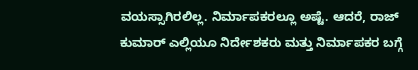ವಯಸ್ಸಾಗಿರಲಿಲ್ಲ. ನಿರ್ಮಾಪಕರಲ್ಲೂ ಅಷ್ಟೆ. ಆದರೆ, ರಾಜ್ ಕುಮಾರ್ ಎಲ್ಲಿಯೂ ನಿರ್ದೇಶಕರು ಮತ್ತು ನಿರ್ಮಾಪಕರ ಬಗ್ಗೆ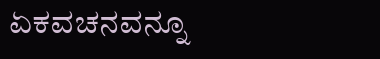ಏಕವಚನವನ್ನೂ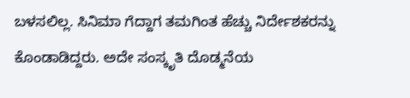ಬಳಸಲಿಲ್ಲ. ಸಿನಿಮಾ ಗೆದ್ದಾಗ ತಮಗಿಂತ ಹೆಚ್ಚು ನಿರ್ದೇಶಕರನ್ನು ಕೊಂಡಾಡಿದ್ದರು. ಅದೇ ಸಂಸ್ಕೃತಿ ದೊಡ್ಮನೆಯ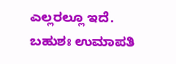ಎಲ್ಲರಲ್ಲೂ ಇದೆ. ಬಹುಶಃ ಉಮಾಪತಿ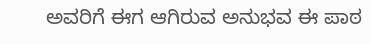ಅವರಿಗೆ ಈಗ ಆಗಿರುವ ಅನುಭವ ಈ ಪಾಠ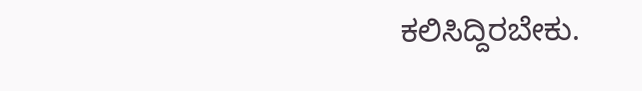ಕಲಿಸಿದ್ದಿರಬೇಕು.